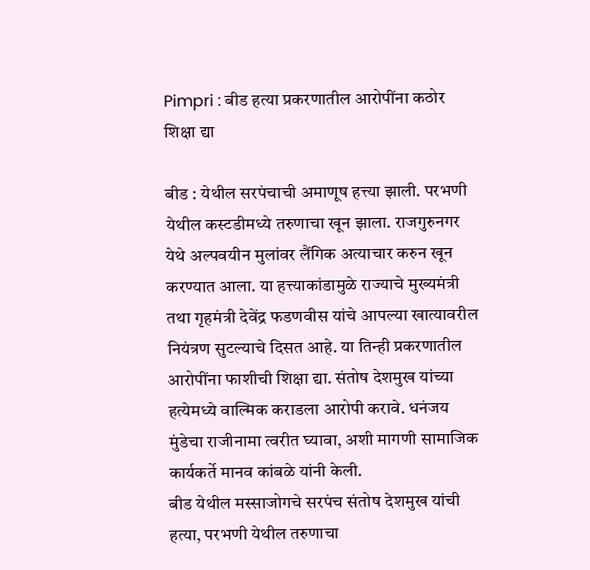Pimpri : बीड हत्या प्रकरणातील आरोपींना कठोर शिक्षा द्या

बीड : येथील सरपंचाची अमाणूष हत्त्या झाली. परभणी येथील कस्टडीमध्ये तरुणाचा खून झाला. राजगुरुनगर येथे अल्पवयीन मुलांवर लैंगिक अत्याचार करुन खून करण्यात आला. या हत्त्याकांडामुळे राज्याचे मुख्यमंत्री तथा गृहमंत्री देवेंद्र फडणवीस यांचे आपल्या खात्यावरील नियंत्रण सुटल्याचे दिसत आहे. या तिन्ही प्रकरणातील आरोपींना फाशीची शिक्षा द्या. संतोष देशमुख यांच्या हत्येमध्ये वाल्मिक कराडला आरोपी करावे. धनंजय मुंडेचा राजीनामा त्वरीत घ्यावा, अशी मागणी सामाजिक कार्यकर्ते मानव कांबळे यांनी केली.
बीड येथील मस्साजोगचे सरपंच संतोष देशमुख यांची हत्या, परभणी येथील तरुणाचा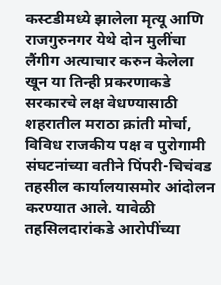कस्टडीमध्ये झालेला मृत्यू आणि राजगुरुनगर येथे दोन मुलींचा लैंगीग अत्याचार करुन केलेला खून या तिन्ही प्रकरणाकडे सरकारचे लक्ष वेधण्यासाठी शहरातील मराठा क्रांती मोर्चा, विविध राजकीय पक्ष व पुरोगामी संघटनांच्या वतीने पिंपरी-चिचंवड तहसील कार्यालयासमोर आंदोलन करण्यात आले. यावेळी तहसिलदारांकडे आरोपींच्या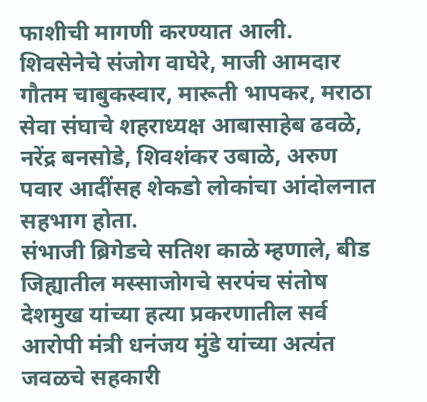फाशीची मागणी करण्यात आली. शिवसेनेचे संजोग वाघेरे, माजी आमदार गौतम चाबुकस्वार, मारूती भापकर, मराठा सेवा संघाचे शहराध्यक्ष आबासाहेब ढवळे, नरेंद्र बनसोडे, शिवशंकर उबाळे, अरुण पवार आदींसह शेकडो लोकांचा आंदोलनात सहभाग होता.
संभाजी ब्रिगेडचे सतिश काळे म्हणाले, बीड जिह्यातील मस्साजोगचे सरपंच संतोष देशमुख यांच्या हत्या प्रकरणातील सर्व आरोपी मंत्री धनंजय मुंडे यांच्या अत्यंत जवळचे सहकारी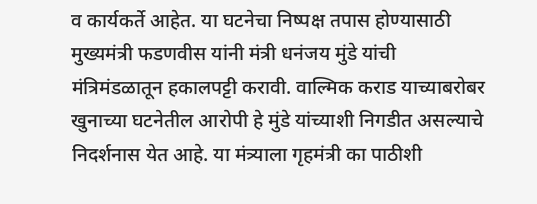व कार्यकर्ते आहेत. या घटनेचा निष्पक्ष तपास होण्यासाठी मुख्यमंत्री फडणवीस यांनी मंत्री धनंजय मुंडे यांची मंत्रिमंडळातून हकालपट्टी करावी. वाल्मिक कराड याच्याबरोबर खुनाच्या घटनेतील आरोपी हे मुंडे यांच्याशी निगडीत असल्याचे निदर्शनास येत आहे. या मंत्र्याला गृहमंत्री का पाठीशी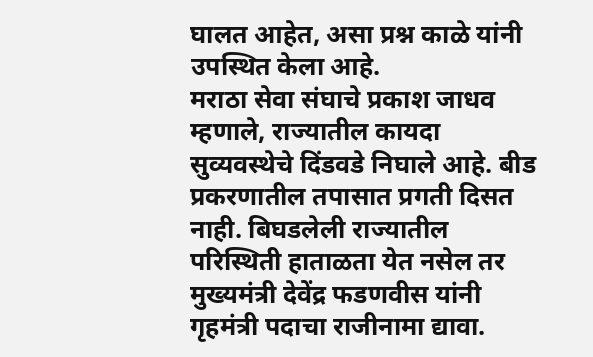घालत आहेत, असा प्रश्न काळे यांनी उपस्थित केला आहे.
मराठा सेवा संघाचे प्रकाश जाधव म्हणाले, राज्यातील कायदा सुव्यवस्थेचे दिंडवडे निघाले आहे. बीड प्रकरणातील तपासात प्रगती दिसत नाही. बिघडलेली राज्यातील परिस्थिती हाताळता येत नसेल तर मुख्यमंत्री देवेंद्र फडणवीस यांनी गृहमंत्री पदाचा राजीनामा द्यावा.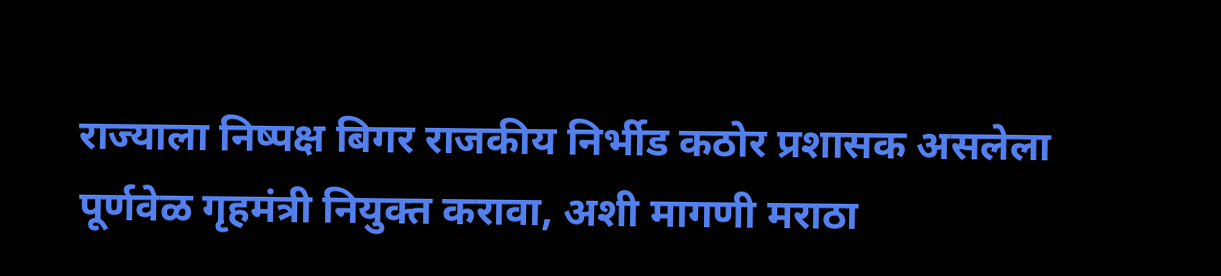राज्याला निष्पक्ष बिगर राजकीय निर्भीड कठोर प्रशासक असलेला पूर्णवेळ गृहमंत्री नियुक्त करावा, अशी मागणी मराठा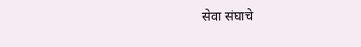सेवा संघाचे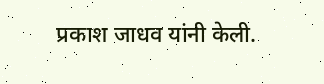प्रकाश जाधव यांनी केली.